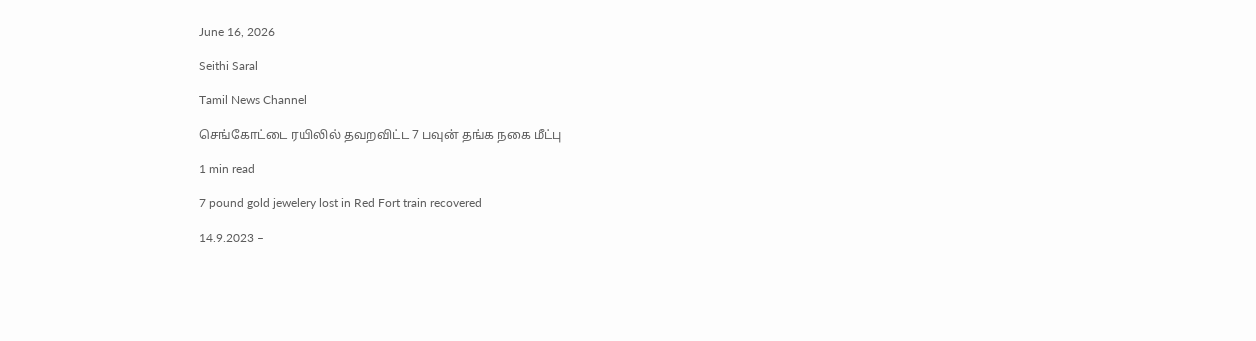June 16, 2026

Seithi Saral

Tamil News Channel

செங்கோட்டை ரயிலில் தவறவிட்ட 7 பவுன் தங்க நகை மீட்பு

1 min read

7 pound gold jewelery lost in Red Fort train recovered

14.9.2023 –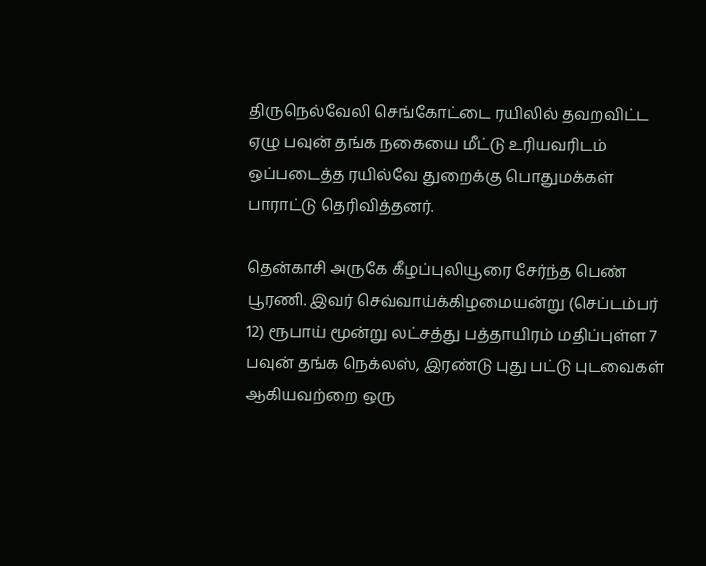திருநெல்வேலி செங்கோட்டை ரயிலில் தவறவிட்ட ஏழு பவுன் தங்க நகையை மீட்டு உரியவரிடம் ஒப்படைத்த ரயில்வே துறைக்கு பொதுமக்கள் பாராட்டு தெரிவித்தனர்.

தென்காசி அருகே கீழப்புலியூரை சேர்ந்த பெண் பூரணி. இவர் செவ்வாய்க்கிழமையன்று (செப்டம்பர் 12) ரூபாய் மூன்று லட்சத்து பத்தாயிரம் மதிப்புள்ள 7 பவுன் தங்க நெக்லஸ், இரண்டு புது பட்டு புடவைகள் ஆகியவற்றை ஒரு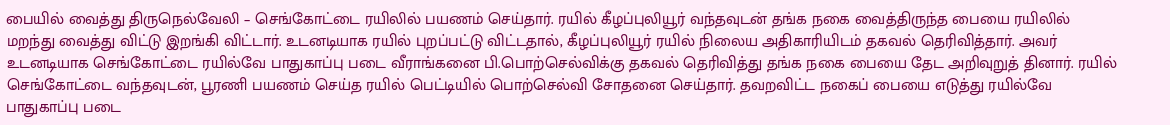பையில் வைத்து திருநெல்வேலி – செங்கோட்டை ரயிலில் பயணம் செய்தார். ரயில் கீழப்புலியூர் வந்தவுடன் தங்க நகை வைத்திருந்த பையை ரயிலில் மறந்து வைத்து விட்டு இறங்கி விட்டார். உடனடியாக ரயில் புறப்பட்டு விட்டதால், கீழப்புலியூர் ரயில் நிலைய அதிகாரியிடம் தகவல் தெரிவித்தார். அவர் உடனடியாக செங்கோட்டை ரயில்வே பாதுகாப்பு படை வீராங்கனை பி.பொற்செல்விக்கு தகவல் தெரிவித்து தங்க நகை பையை தேட அறிவுறுத் தினார். ரயில் செங்கோட்டை வந்தவுடன், பூரணி பயணம் செய்த ரயில் பெட்டியில் பொற்செல்வி சோதனை செய்தார். தவறவிட்ட நகைப் பையை எடுத்து ரயில்வே பாதுகாப்பு படை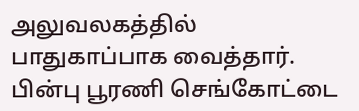அலுவலகத்தில் பாதுகாப்பாக வைத்தார். பின்பு பூரணி செங்கோட்டை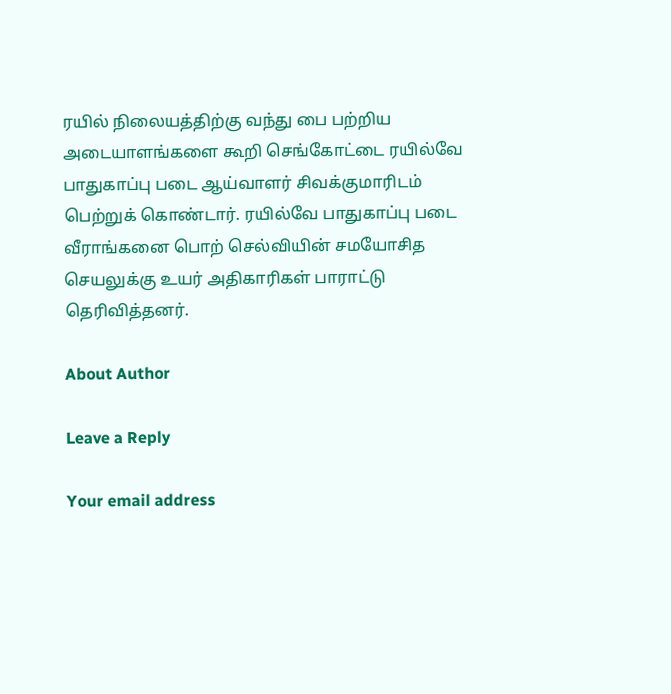ரயில் நிலையத்திற்கு வந்து பை பற்றிய அடையாளங்களை கூறி செங்கோட்டை ரயில்வே பாதுகாப்பு படை ஆய்வாளர் சிவக்குமாரிடம் பெற்றுக் கொண்டார். ரயில்வே பாதுகாப்பு படை வீராங்கனை பொற் செல்வியின் சமயோசித செயலுக்கு உயர் அதிகாரிகள் பாராட்டு தெரிவித்தனர்.

About Author

Leave a Reply

Your email address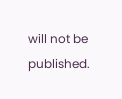will not be published.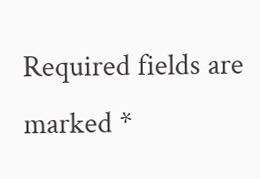Required fields are marked *